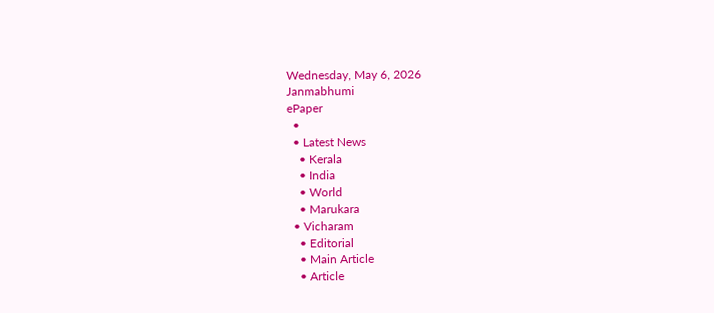Wednesday, May 6, 2026
Janmabhumi
ePaper
  •
  • Latest News
    • Kerala
    • India
    • World
    • Marukara
  • Vicharam
    • Editorial
    • Main Article
    • Article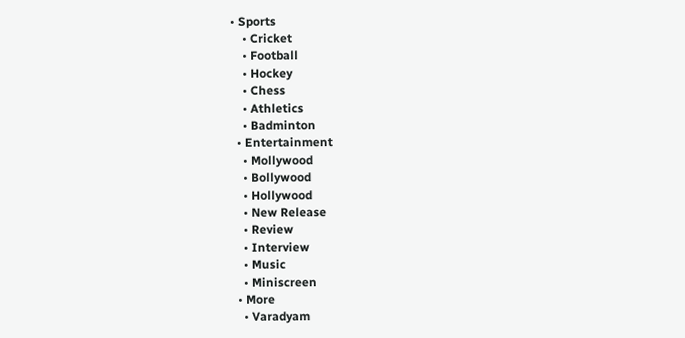• Sports
    • Cricket
    • Football
    • Hockey
    • Chess
    • Athletics
    • Badminton
  • Entertainment
    • Mollywood
    • Bollywood
    • Hollywood
    • New Release
    • Review
    • Interview
    • Music
    • Miniscreen
  • More
    • Varadyam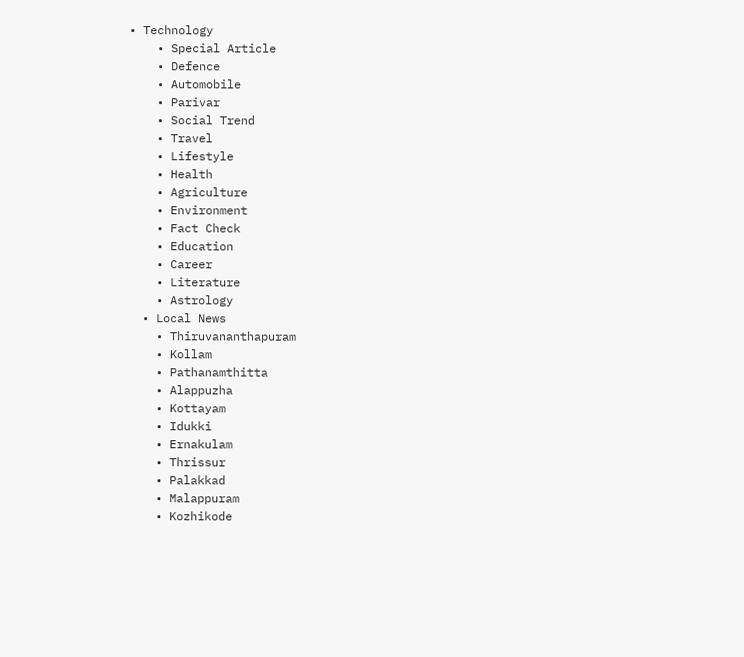• Technology
    • Special Article
    • Defence
    • Automobile
    • Parivar
    • Social Trend
    • Travel
    • Lifestyle
    • Health
    • Agriculture
    • Environment
    • Fact Check
    • Education
    • Career
    • Literature
    • Astrology
  • Local News
    • Thiruvananthapuram
    • Kollam
    • Pathanamthitta
    • Alappuzha
    • Kottayam
    • Idukki
    • Ernakulam
    • Thrissur
    • Palakkad
    • Malappuram
    • Kozhikode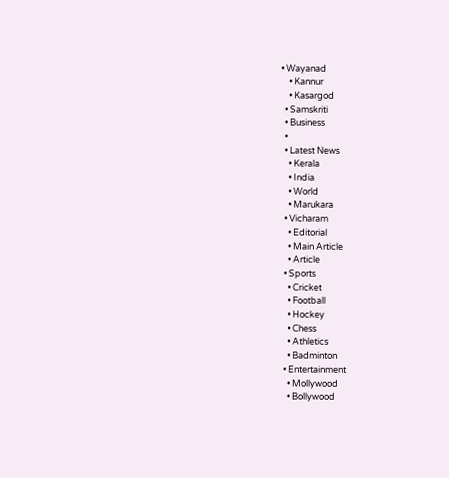• Wayanad
    • Kannur
    • Kasargod
  • Samskriti
  • Business
  •
  • Latest News
    • Kerala
    • India
    • World
    • Marukara
  • Vicharam
    • Editorial
    • Main Article
    • Article
  • Sports
    • Cricket
    • Football
    • Hockey
    • Chess
    • Athletics
    • Badminton
  • Entertainment
    • Mollywood
    • Bollywood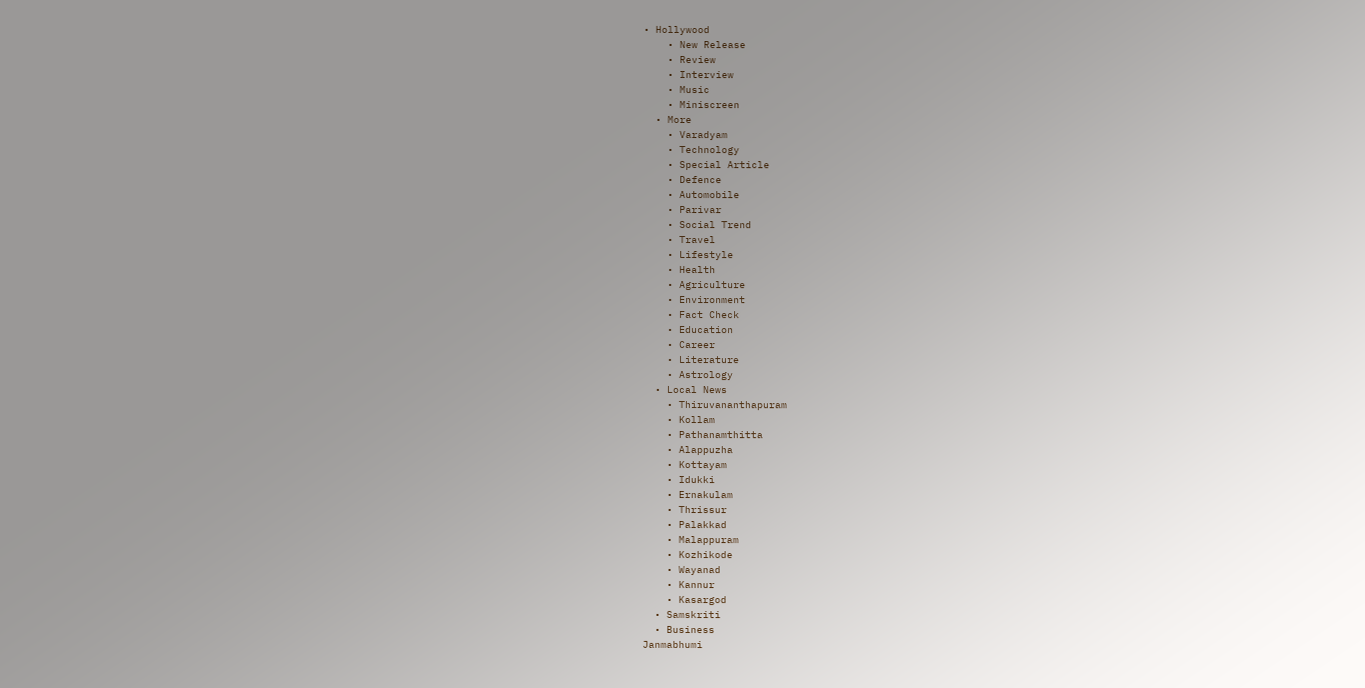• Hollywood
    • New Release
    • Review
    • Interview
    • Music
    • Miniscreen
  • More
    • Varadyam
    • Technology
    • Special Article
    • Defence
    • Automobile
    • Parivar
    • Social Trend
    • Travel
    • Lifestyle
    • Health
    • Agriculture
    • Environment
    • Fact Check
    • Education
    • Career
    • Literature
    • Astrology
  • Local News
    • Thiruvananthapuram
    • Kollam
    • Pathanamthitta
    • Alappuzha
    • Kottayam
    • Idukki
    • Ernakulam
    • Thrissur
    • Palakkad
    • Malappuram
    • Kozhikode
    • Wayanad
    • Kannur
    • Kasargod
  • Samskriti
  • Business
Janmabhumi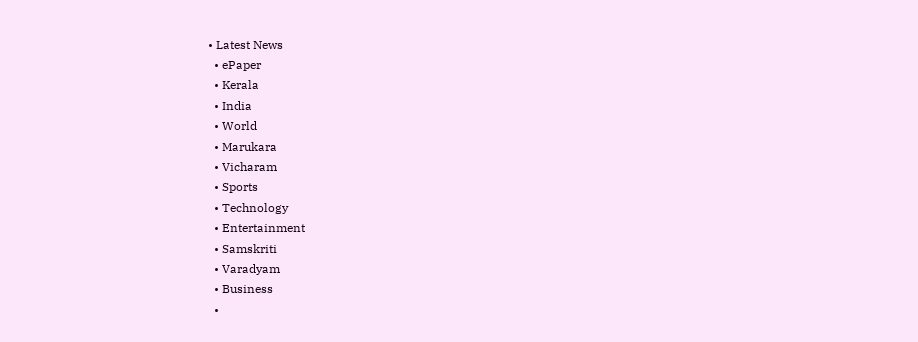• Latest News
  • ePaper
  • Kerala
  • India
  • World
  • Marukara
  • Vicharam
  • Sports
  • Technology
  • Entertainment
  • Samskriti
  • Varadyam
  • Business
  •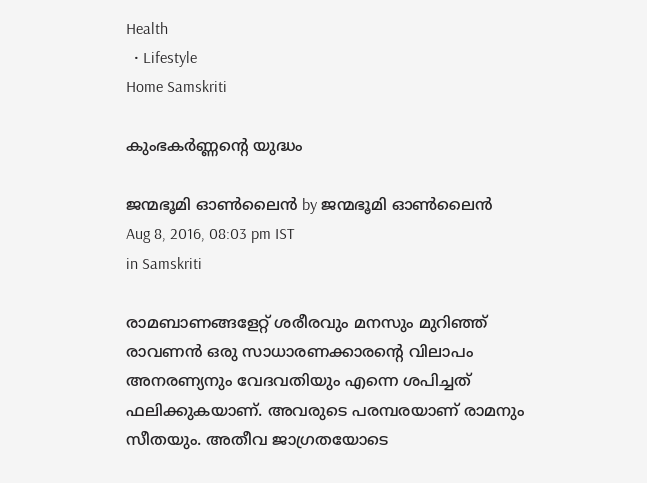Health
  • Lifestyle
Home Samskriti

കുംഭകര്‍ണ്ണന്റെ യുദ്ധം

ജന്മഭൂമി ഓണ്‍ലൈന്‍ by ജന്മഭൂമി ഓണ്‍ലൈന്‍
Aug 8, 2016, 08:03 pm IST
in Samskriti

രാമബാണങ്ങളേറ്റ് ശരീരവും മനസും മുറിഞ്ഞ് രാവണൻ ഒരു സാധാരണക്കാരന്റെ വിലാപം അനരണ്യനും വേദവതിയും എന്നെ ശപിച്ചത് ഫലിക്കുകയാണ്. അവരുടെ പരമ്പരയാണ് രാമനും സീതയും. അതീവ ജാഗ്രതയോടെ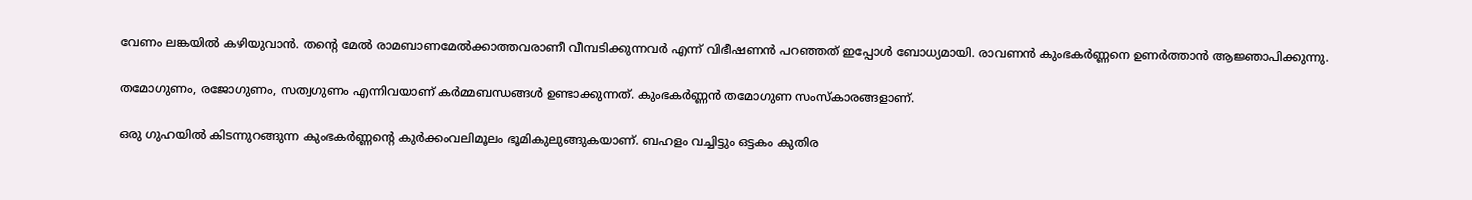വേണം ലങ്കയിൽ കഴിയുവാൻ. തന്റെ മേൽ രാമബാണമേൽക്കാത്തവരാണീ വീമ്പടിക്കുന്നവർ എന്ന് വിഭീഷണൻ പറഞ്ഞത് ഇപ്പോൾ ബോധ്യമായി. രാവണൻ കുംഭകർണ്ണനെ ഉണർത്താൻ ആജ്ഞാപിക്കുന്നു.

തമോഗുണം, രജോഗുണം, സത്വഗുണം എന്നിവയാണ് കർമ്മബന്ധങ്ങൾ ഉണ്ടാക്കുന്നത്. കുംഭകർണ്ണൻ തമോഗുണ സംസ്‌കാരങ്ങളാണ്.

ഒരു ഗുഹയിൽ കിടന്നുറങ്ങുന്ന കുംഭകർണ്ണന്റെ കുർക്കംവലിമൂലം ഭൂമികുലുങ്ങുകയാണ്. ബഹളം വച്ചിട്ടും ഒട്ടകം കുതിര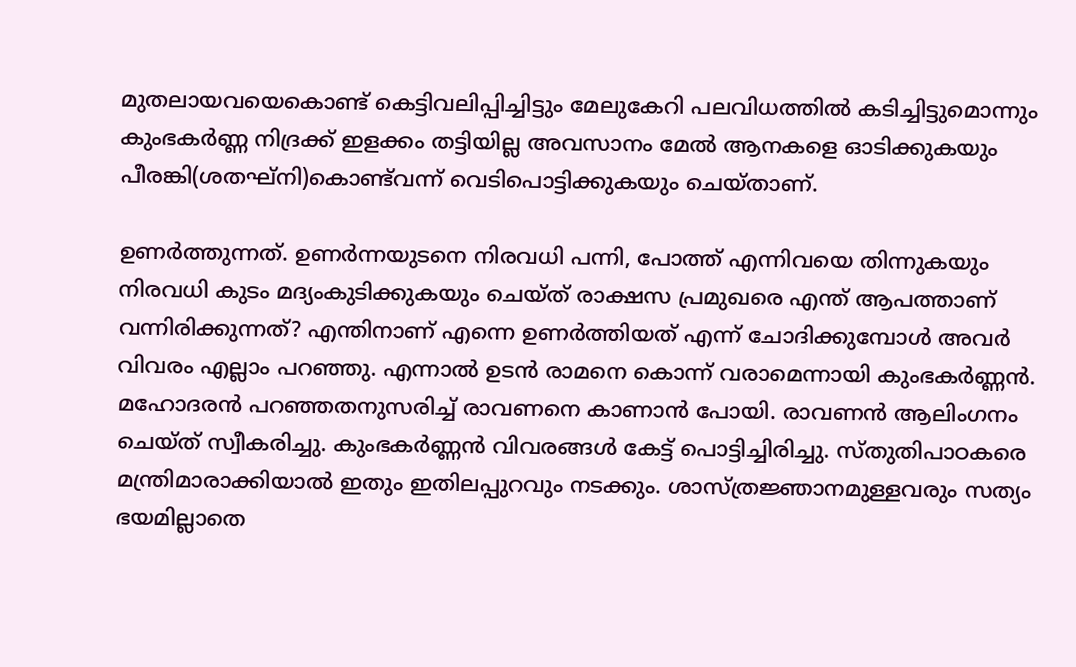മുതലായവയെകൊണ്ട് കെട്ടിവലിപ്പിച്ചിട്ടും മേലുകേറി പലവിധത്തിൽ കടിച്ചിട്ടുമൊന്നും കുംഭകർണ്ണ നിദ്രക്ക് ഇളക്കം തട്ടിയില്ല അവസാനം മേൽ ആനകളെ ഓടിക്കുകയും പീരങ്കി(ശതഘ്‌നി)കൊണ്ട്‌വന്ന് വെടിപൊട്ടിക്കുകയും ചെയ്താണ്.

ഉണർത്തുന്നത്. ഉണർന്നയുടനെ നിരവധി പന്നി, പോത്ത് എന്നിവയെ തിന്നുകയും നിരവധി കുടം മദ്യംകുടിക്കുകയും ചെയ്ത് രാക്ഷസ പ്രമുഖരെ എന്ത് ആപത്താണ് വന്നിരിക്കുന്നത്? എന്തിനാണ് എന്നെ ഉണർത്തിയത് എന്ന് ചോദിക്കുമ്പോൾ അവർ വിവരം എല്ലാം പറഞ്ഞു. എന്നാൽ ഉടൻ രാമനെ കൊന്ന് വരാമെന്നായി കുംഭകർണ്ണൻ. മഹോദരൻ പറഞ്ഞതനുസരിച്ച് രാവണനെ കാണാൻ പോയി. രാവണൻ ആലിംഗനം ചെയ്ത് സ്വീകരിച്ചു. കുംഭകർണ്ണൻ വിവരങ്ങൾ കേട്ട് പൊട്ടിച്ചിരിച്ചു. സ്തുതിപാഠകരെ മന്ത്രിമാരാക്കിയാൽ ഇതും ഇതിലപ്പുറവും നടക്കും. ശാസ്ത്രജ്ഞാനമുള്ളവരും സത്യം ഭയമില്ലാതെ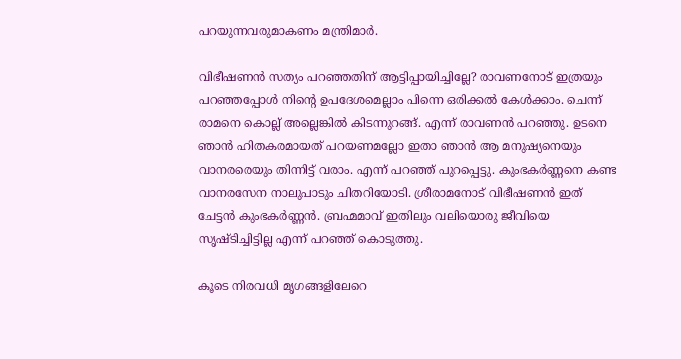പറയുന്നവരുമാകണം മന്ത്രിമാർ.

വിഭീഷണൻ സത്യം പറഞ്ഞതിന് ആട്ടിപ്പായിച്ചില്ലേ? രാവണനോട് ഇത്രയും പറഞ്ഞപ്പോൾ നിന്റെ ഉപദേശമെല്ലാം പിന്നെ ഒരിക്കൽ കേൾക്കാം. ചെന്ന് രാമനെ കൊല്ല് അല്ലെങ്കിൽ കിടന്നുറങ്ങ്. എന്ന് രാവണൻ പറഞ്ഞു. ഉടനെ ഞാൻ ഹിതകരമായത് പറയണമല്ലോ ഇതാ ഞാൻ ആ മനുഷ്യനെയും വാനരരെയും തിന്നിട്ട് വരാം. എന്ന് പറഞ്ഞ് പുറപ്പെട്ടു. കുംഭകർണ്ണനെ കണ്ട വാനരസേന നാലുപാടും ചിതറിയോടി. ശ്രീരാമനോട് വിഭീഷണൻ ഇത് ചേട്ടൻ കുംഭകർണ്ണൻ. ബ്രഹ്മമാവ് ഇതിലും വലിയൊരു ജീവിയെ സൃഷ്ടിച്ചിട്ടില്ല എന്ന് പറഞ്ഞ് കൊടുത്തു.

കൂടെ നിരവധി മൃഗങ്ങളിലേറെ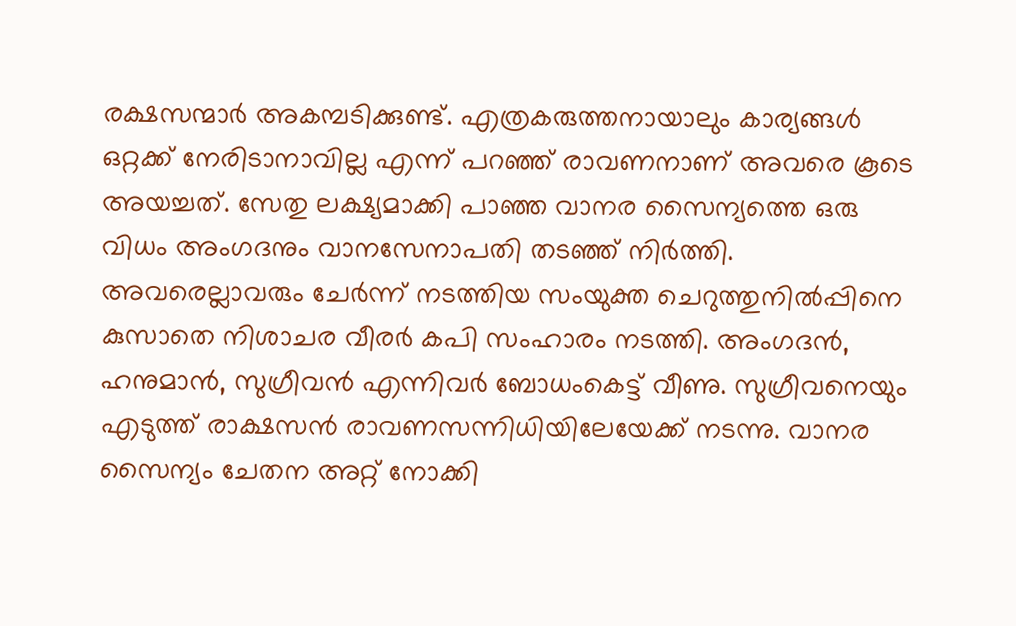രക്ഷസന്മാർ അകമ്പടിക്കുണ്ട്. എത്രകരുത്തനായാലും കാര്യങ്ങൾ ഒറ്റക്ക് നേരിടാനാവില്ല എന്ന് പറഞ്ഞ് രാവണനാണ് അവരെ കൂടെ അയച്ചത്. സേതു ലക്ഷ്യമാക്കി പാഞ്ഞ വാനര സൈന്യത്തെ ഒരു വിധം അംഗദനും വാനസേനാപതി തടഞ്ഞ് നിർത്തി. അവരെല്ലാവരും ചേർന്ന് നടത്തിയ സംയുക്ത ചെറുത്തുനിൽപ്പിനെ കുസാതെ നിശാചര വീരർ കപി സംഹാരം നടത്തി. അംഗദൻ, ഹനുമാൻ, സുഗ്രീവൻ എന്നിവർ ബോധംകെട്ട് വീണു. സുഗ്രീവനെയും എടുത്ത് രാക്ഷസൻ രാവണസന്നിധിയിലേയേക്ക് നടന്നു. വാനര സൈന്യം ചേതന അറ്റ് നോക്കി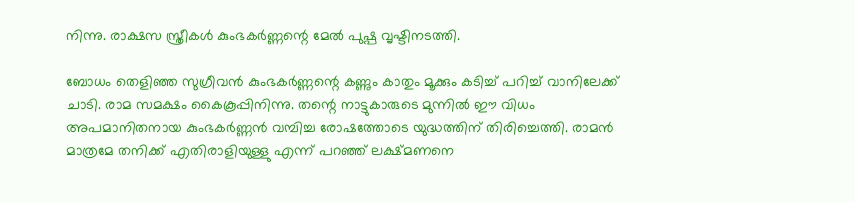നിന്നു. രാക്ഷസ സ്ത്രീകൾ കുംഭകർണ്ണന്റെ മേൽ പുഷ്പ വൃഷ്ടിനടത്തി.

ബോധം തെളിഞ്ഞ സുഗ്രീവൻ കുംഭകർണ്ണന്റെ കണ്ണും കാതും മൂക്കും കടിച്ച് പറിച്ച് വാനിലേക്ക് ചാടി. രാമ സമക്ഷം കൈകൂപ്പിനിന്നു. തന്റെ നാട്ടുകാരുടെ മുന്നിൽ ഈ വിധം അപമാനിതനായ കുംഭകർണ്ണൻ വമ്പിച്ച രോഷത്തോടെ യുദ്ധത്തിന് തിരിച്ചെത്തി. രാമൻ മാത്രമേ തനിക്ക് എതിരാളിയുള്ളു എന്ന് പറഞ്ഞ് ലക്ഷ്മണനെ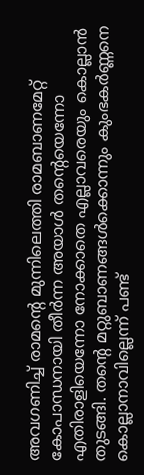അവഗണിച്ച് രാമന്റെ മുന്നിലെത്തി രാമബാണമേറ്റ് കോപാന്ധനായി തീർന്ന അയാൾ തന്റെയെന്നോ എതിരാളിയെന്നോ നോക്കാതെ എല്ലാവരെയും കൊല്ലാൻ തുടങ്ങി. തന്റെ മറ്റുബാണങ്ങൾക്കൊന്നും കുംഭകർണ്ണനെ കൊല്ലാനാവില്ലെന്ന് പണ്ട്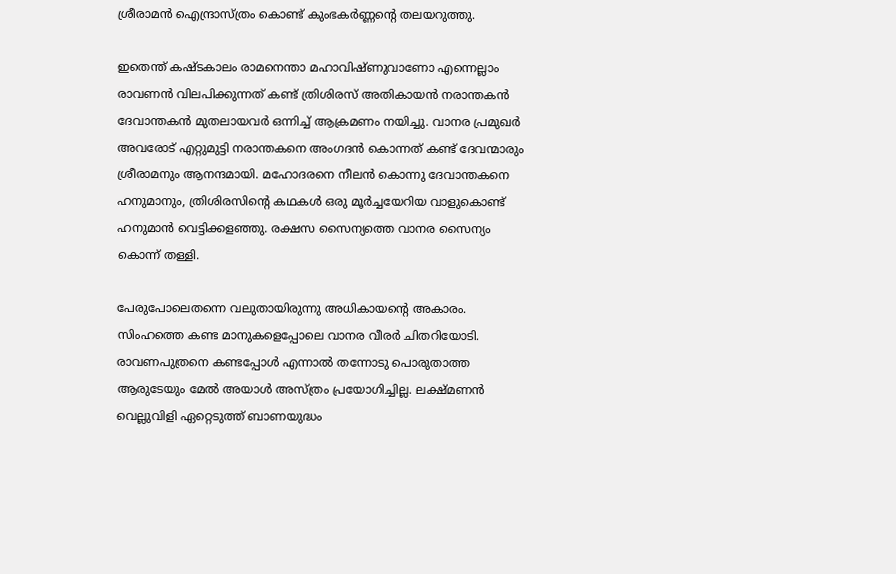ശ്രീരാമൻ ഐന്ദ്രാസ്ത്രം കൊണ്ട് കുംഭകർണ്ണന്റെ തലയറുത്തു.

ഇതെന്ത് കഷ്ടകാലം രാമനെന്താ മഹാവിഷ്ണുവാണോ എന്നെല്ലാം രാവണൻ വിലപിക്കുന്നത് കണ്ട് ത്രിശിരസ് അതികായൻ നരാന്തകൻ ദേവാന്തകൻ മുതലായവർ ഒന്നിച്ച് ആക്രമണം നയിച്ചു. വാനര പ്രമുഖർ അവരോട് എറ്റുമുട്ടി നരാന്തകനെ അംഗദൻ കൊന്നത് കണ്ട് ദേവന്മാരും ശ്രീരാമനും ആനന്ദമായി. മഹോദരനെ നീലൻ കൊന്നു ദേവാന്തകനെ ഹനുമാനും, ത്രിശിരസിന്റെ കഥകൾ ഒരു മൂർച്ചയേറിയ വാളുകൊണ്ട് ഹനുമാൻ വെട്ടിക്കളഞ്ഞു. രക്ഷസ സൈന്യത്തെ വാനര സൈന്യം കൊന്ന് തള്ളി.

പേരുപോലെതന്നെ വലുതായിരുന്നു അധികായന്റെ അകാരം. സിംഹത്തെ കണ്ട മാനുകളെപ്പോലെ വാനര വീരർ ചിതറിയോടി. രാവണപുത്രനെ കണ്ടപ്പോൾ എന്നാൽ തന്നോടു പൊരുതാത്ത ആരുടേയും മേൽ അയാൾ അസ്ത്രം പ്രയോഗിച്ചില്ല. ലക്ഷ്മണൻ വെല്ലുവിളി ഏറ്റെടുത്ത് ബാണയുദ്ധം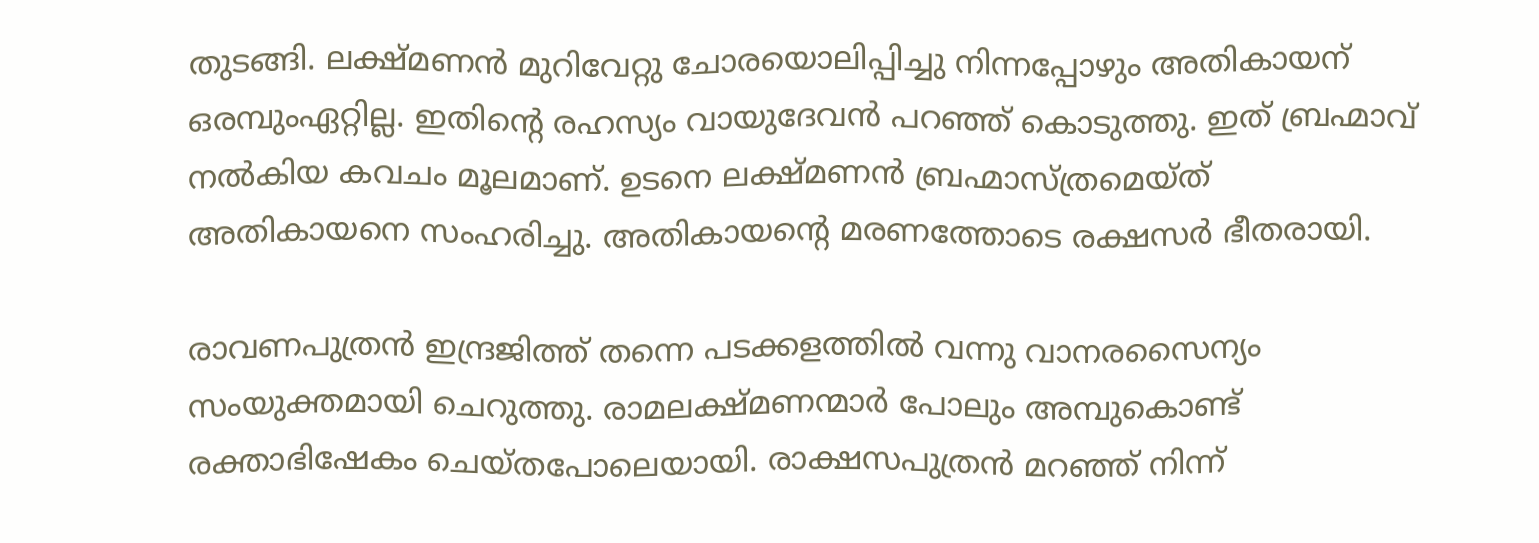തുടങ്ങി. ലക്ഷ്മണൻ മുറിവേറ്റു ചോരയൊലിപ്പിച്ചു നിന്നപ്പോഴും അതികായന് ഒരമ്പുംഏറ്റില്ല. ഇതിന്റെ രഹസ്യം വായുദേവൻ പറഞ്ഞ് കൊടുത്തു. ഇത് ബ്രഹ്മാവ് നൽകിയ കവചം മൂലമാണ്. ഉടനെ ലക്ഷ്മണൻ ബ്രഹ്മാസ്ത്രമെയ്ത് അതികായനെ സംഹരിച്ചു. അതികായന്റെ മരണത്തോടെ രക്ഷസർ ഭീതരായി.

രാവണപുത്രൻ ഇന്ദ്രജിത്ത് തന്നെ പടക്കളത്തിൽ വന്നു വാനരസൈന്യം സംയുക്തമായി ചെറുത്തു. രാമലക്ഷ്മണന്മാർ പോലും അമ്പുകൊണ്ട് രക്താഭിഷേകം ചെയ്തപോലെയായി. രാക്ഷസപുത്രൻ മറഞ്ഞ് നിന്ന്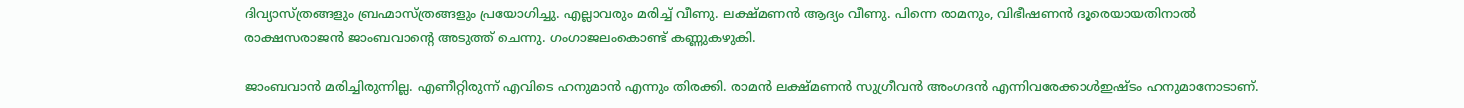ദിവ്യാസ്ത്രങ്ങളും ബ്രഹ്മാസ്ത്രങ്ങളും പ്രയോഗിച്ചു. എല്ലാവരും മരിച്ച് വീണു. ലക്ഷ്മണൻ ആദ്യം വീണു. പിന്നെ രാമനും, വിഭീഷണൻ ദൂരെയായതിനാൽ രാക്ഷസരാജൻ ജാംബവാന്റെ അടുത്ത് ചെന്നു. ഗംഗാജലംകൊണ്ട് കണ്ണുകഴുകി.

ജാംബവാൻ മരിച്ചിരുന്നില്ല. എണീറ്റിരുന്ന് എവിടെ ഹനുമാൻ എന്നും തിരക്കി. രാമൻ ലക്ഷ്മണൻ സുഗ്രീവൻ അംഗദൻ എന്നിവരേക്കാൾഇഷ്ടം ഹനുമാനോടാണ്.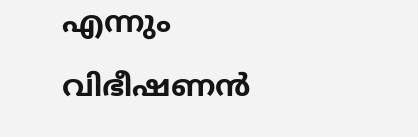എന്നും വിഭീഷണൻ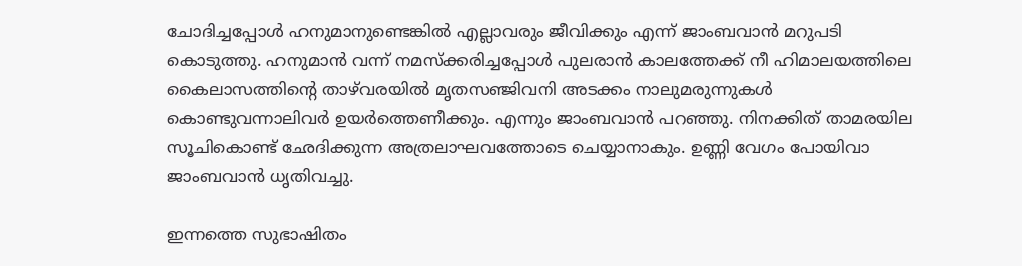ചോദിച്ചപ്പോൾ ഹനുമാനുണ്ടെങ്കിൽ എല്ലാവരും ജീവിക്കും എന്ന് ജാംബവാൻ മറുപടി കൊടുത്തു. ഹനുമാൻ വന്ന് നമസ്‌ക്കരിച്ചപ്പോൾ പുലരാൻ കാലത്തേക്ക് നീ ഹിമാലയത്തിലെ കൈലാസത്തിന്റെ താഴ്‌വരയിൽ മൃതസഞ്ജിവനി അടക്കം നാലുമരുന്നുകൾ കൊണ്ടുവന്നാലിവർ ഉയർത്തെണീക്കും. എന്നും ജാംബവാൻ പറഞ്ഞു. നിനക്കിത് താമരയില സൂചികൊണ്ട് ഛേദിക്കുന്ന അത്രലാഘവത്തോടെ ചെയ്യാനാകും. ഉണ്ണി വേഗം പോയിവാ ജാംബവാൻ ധൃതിവച്ചു.

ഇന്നത്തെ സുഭാഷിതം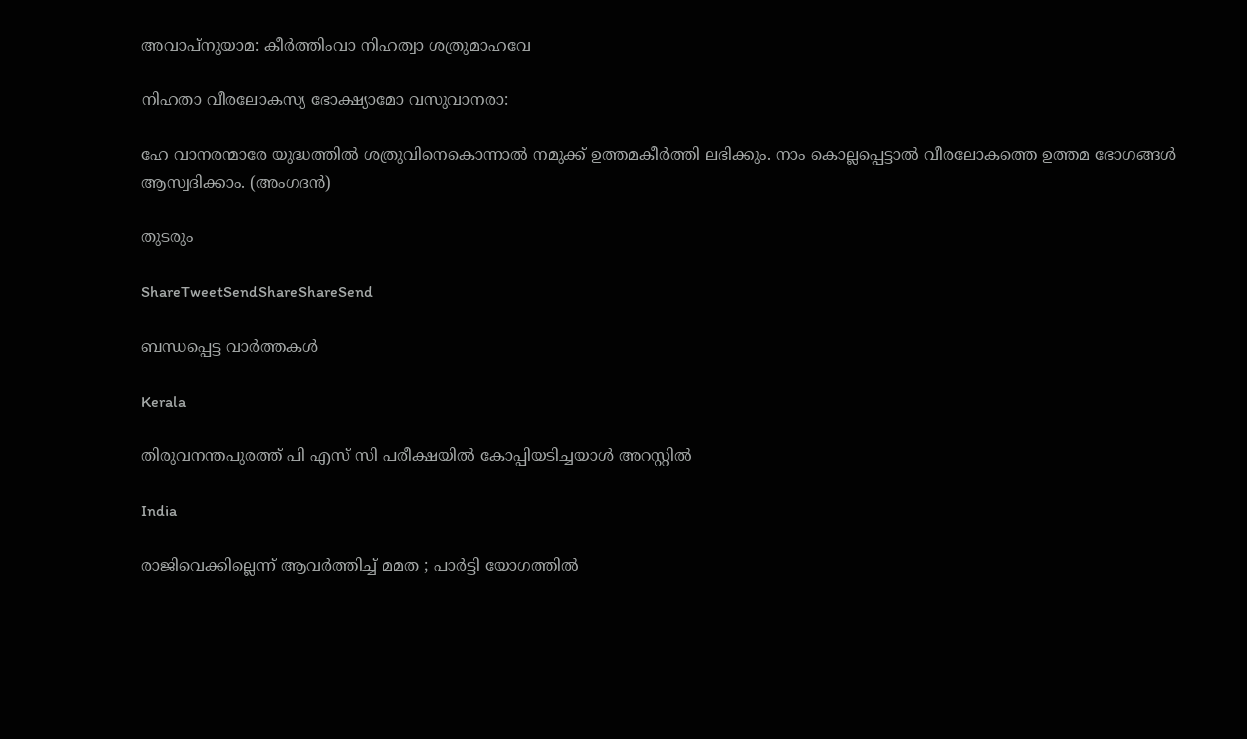അവാപ്നുയാമ: കീർത്തിംവാ നിഹത്വാ ശത്രുമാഹവേ

നിഹതാ വീരലോകസ്യ ഭോക്ഷ്യാമോ വസുവാനരാ:

ഹേ വാനരന്മാരേ യുദ്ധത്തിൽ ശത്രുവിനെകൊന്നാൽ നമുക്ക് ഉത്തമകീർത്തി ലഭിക്കും. നാം കൊല്ലപ്പെട്ടാൽ വീരലോകത്തെ ഉത്തമ ഭോഗങ്ങൾ ആസ്വദിക്കാം. (അംഗദൻ)

തുടരും

ShareTweetSendShareShareSend

ബന്ധപ്പെട്ട വാര്‍ത്തകള്‍

Kerala

തിരുവനന്തപുരത്ത് പി എസ് സി പരീക്ഷയില്‍ കോപ്പിയടിച്ചയാള്‍ അറസ്റ്റില്‍

India

രാജിവെക്കില്ലെന്ന് ആവർത്തിച്ച് മമത ; പാർട്ടി യോഗത്തിൽ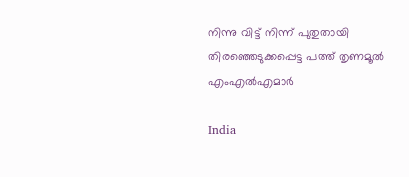നിന്നു വിട്ട് നിന്ന് പുതുതായി തിരഞ്ഞെടുക്കപ്പെട്ട പത്ത് തൃണമൂൽ എംഎൽഎമാർ

India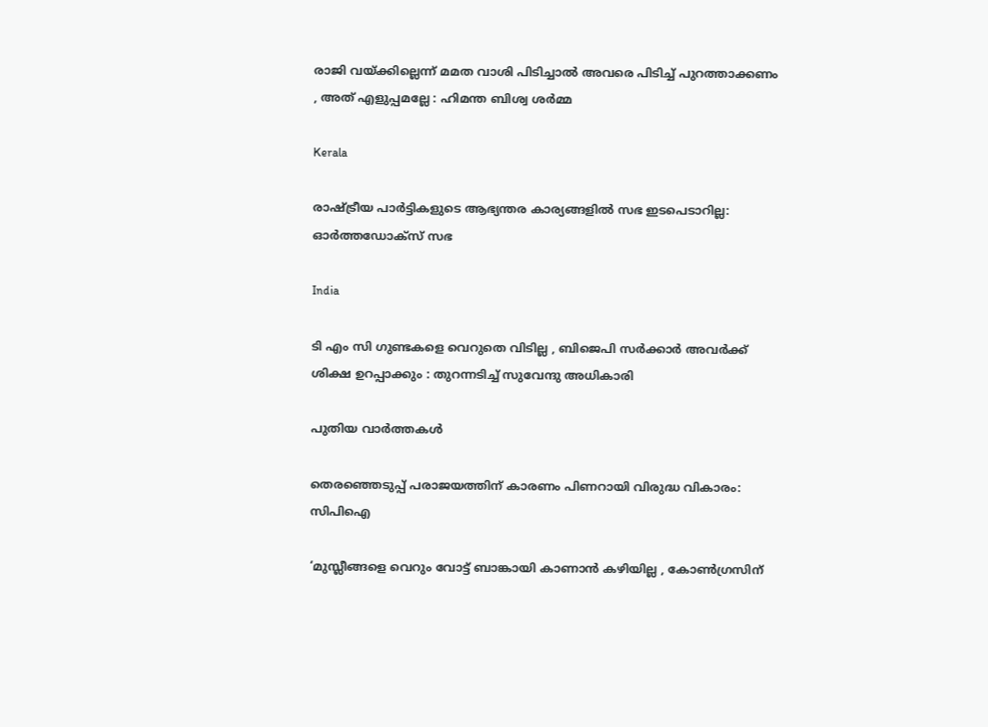രാജി വയ്‌ക്കില്ലെന്ന് മമത വാശി പിടിച്ചാൽ അവരെ പിടിച്ച് പുറത്താക്കണം , അത് എളുപ്പമല്ലേ : ഹിമന്ത ബിശ്വ ശർമ്മ

Kerala

രാഷ്‌ട്രീയ പാര്‍ട്ടികളുടെ ആഭ്യന്തര കാര്യങ്ങളില്‍ സഭ ഇടപെടാറില്ല: ഓര്‍ത്തഡോക്സ് സഭ

India

ടി എം സി ഗുണ്ടകളെ വെറുതെ വിടില്ല , ബിജെപി സർക്കാർ അവർക്ക് ശിക്ഷ ഉറപ്പാക്കും : തുറന്നടിച്ച് സുവേന്ദു അധികാരി

പുതിയ വാര്‍ത്തകള്‍

തെരഞ്ഞെടുപ്പ് പരാജയത്തിന് കാരണം പിണറായി വിരുദ്ധ വികാരം: സിപിഐ

‘മുസ്ലീങ്ങളെ വെറും വോട്ട് ബാങ്കായി കാണാൻ കഴിയില്ല , കോൺഗ്രസിന്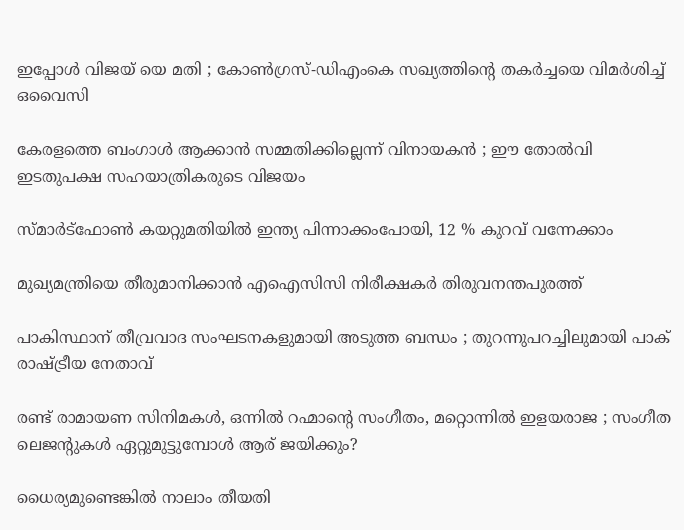ഇപ്പോൾ വിജയ് യെ മതി ; കോൺഗ്രസ്-ഡിഎംകെ സഖ്യത്തിന്റെ തകർച്ചയെ വിമർശിച്ച് ഒവൈസി

കേരളത്തെ ബംഗാൾ ആക്കാൻ സമ്മതിക്കില്ലെന്ന് വിനായകൻ ; ഈ തോൽവി ഇടതുപക്ഷ സഹയാത്രികരുടെ വിജയം

സ്മാർട്‌ഫോൺ കയറ്റുമതിയിൽ ഇന്ത്യ പിന്നാക്കംപോയി, 12 % കുറവ് വന്നേക്കാം

മുഖ്യമന്ത്രിയെ തീരുമാനിക്കാന്‍ എഐസിസി നിരീക്ഷകര്‍ തിരുവനന്തപുരത്ത്

പാകിസ്ഥാന് തീവ്രവാദ സംഘടനകളുമായി അടുത്ത ബന്ധം ; തുറന്നുപറച്ചിലുമായി പാക് രാഷ്‌ട്രീയ നേതാവ്

രണ്ട് രാമായണ സിനിമകള്‍, ഒന്നില്‍ റഹ്മാന്റെ സംഗീതം, മറ്റൊന്നില്‍ ഇളയരാജ ; സംഗീത ലെജന്‍റുകള്‍ ഏറ്റുമുട്ടുമ്പോള്‍ ആര് ജയിക്കും?

ധൈര്യമുണ്ടെങ്കിൽ നാലാം തീയതി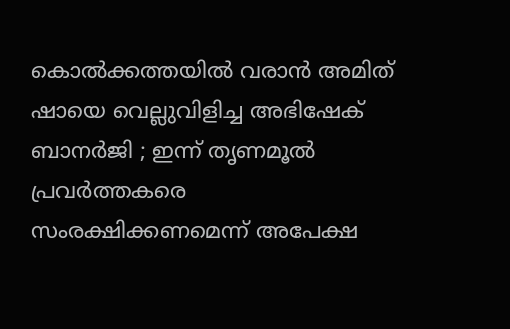കൊൽക്കത്തയിൽ വരാൻ അമിത് ഷായെ വെല്ലുവിളിച്ച അഭിഷേക് ബാനർജി ; ഇന്ന് തൃണമൂൽ പ്രവർത്തകരെ സംരക്ഷിക്കണമെന്ന് അപേക്ഷ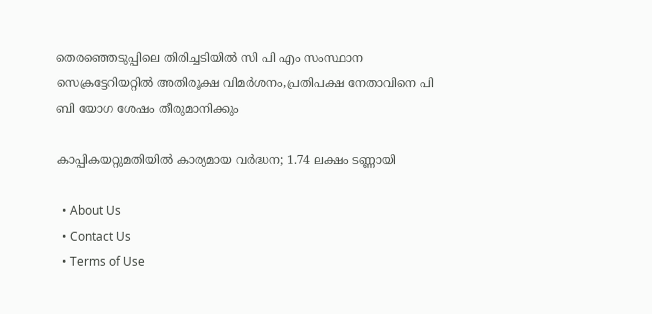തെരഞ്ഞെടുപ്പിലെ തിരിച്ചടിയില്‍ സി പി എം സംസ്ഥാന സെക്രട്ടേറിയറ്റില്‍ അതിരൂക്ഷ വിമര്‍ശനം,പ്രതിപക്ഷ നേതാവിനെ പി ബി യോഗ ശേഷം തീരുമാനിക്കും

കാപ്പികയറ്റുമതിയിൽ കാര്യമായ വർദ്ധന; 1.74 ലക്ഷം ടണ്ണായി

  • About Us
  • Contact Us
  • Terms of Use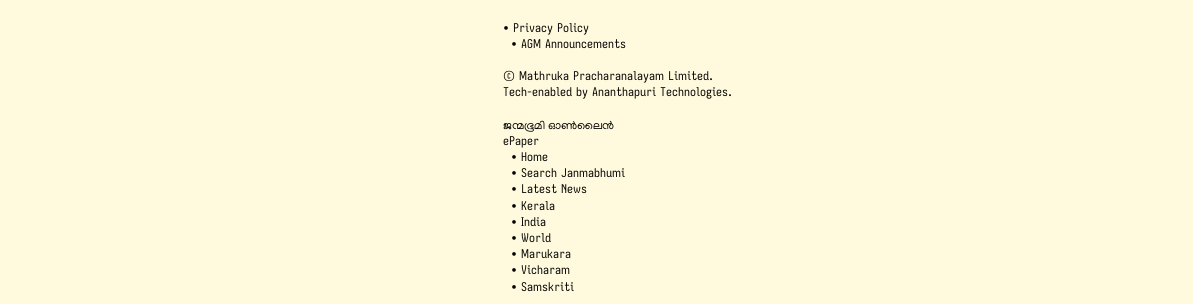• Privacy Policy
  • AGM Announcements

© Mathruka Pracharanalayam Limited.
Tech-enabled by Ananthapuri Technologies.

ജന്മഭൂമി ഓണ്‍ലൈന്‍
ePaper
  • Home
  • Search Janmabhumi
  • Latest News
  • Kerala
  • India
  • World
  • Marukara
  • Vicharam
  • Samskriti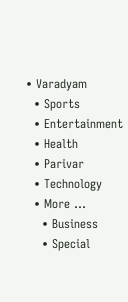• Varadyam
  • Sports
  • Entertainment
  • Health
  • Parivar
  • Technology
  • More …
    • Business
    • Special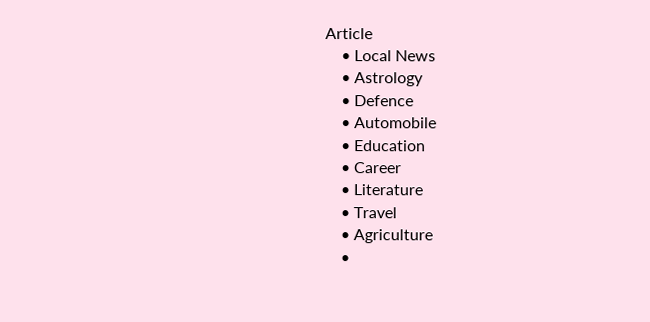Article
    • Local News
    • Astrology
    • Defence
    • Automobile
    • Education
    • Career
    • Literature
    • Travel
    • Agriculture
    •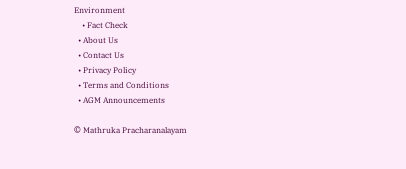Environment
    • Fact Check
  • About Us
  • Contact Us
  • Privacy Policy
  • Terms and Conditions
  • AGM Announcements

© Mathruka Pracharanalayam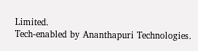Limited.
Tech-enabled by Ananthapuri Technologies.